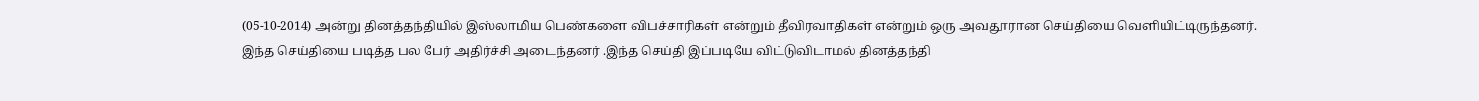(05-10-2014) அன்று தினத்தந்தியில் இஸ்லாமிய பெண்களை விபச்சாரிகள் என்றும் தீவிரவாதிகள் என்றும் ஒரு அவதூரான செய்தியை வெளியிட்டிருந்தனர்.
இந்த செய்தியை படித்த பல பேர் அதிர்ச்சி அடைந்தனர் .இந்த செய்தி இப்படியே விட்டுவிடாமல் தினத்தந்தி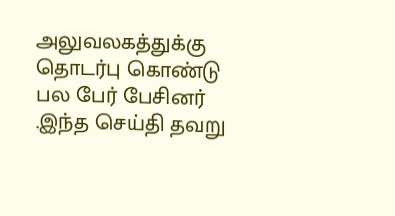அலுவலகத்துக்கு தொடர்பு கொண்டு பல பேர் பேசினர் .இந்த செய்தி தவறு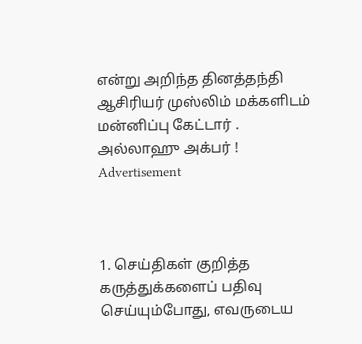என்று அறிந்த தினத்தந்தி ஆசிரியர் முஸ்லிம் மக்களிடம் மன்னிப்பு கேட்டார் .
அல்லாஹு அக்பர் !
Advertisement



1. செய்திகள் குறித்த கருத்துக்களைப் பதிவு செய்யும்போது, எவருடைய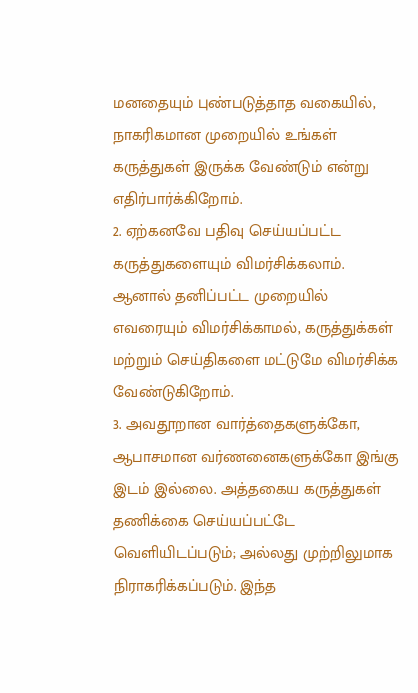மனதையும் புண்படுத்தாத வகையில், நாகரிகமான முறையில் உங்கள் கருத்துகள் இருக்க வேண்டும் என்று எதிர்பார்க்கிறோம்.
2. ஏற்கனவே பதிவு செய்யப்பட்ட கருத்துகளையும் விமர்சிக்கலாம். ஆனால் தனிப்பட்ட முறையில் எவரையும் விமர்சிக்காமல், கருத்துக்கள் மற்றும் செய்திகளை மட்டுமே விமர்சிக்க வேண்டுகிறோம்.
3. அவதூறான வார்த்தைகளுக்கோ, ஆபாசமான வர்ணனைகளுக்கோ இங்கு இடம் இல்லை. அத்தகைய கருத்துகள் தணிக்கை செய்யப்பட்டே வெளியிடப்படும்; அல்லது முற்றிலுமாக நிராகரிக்கப்படும். இந்த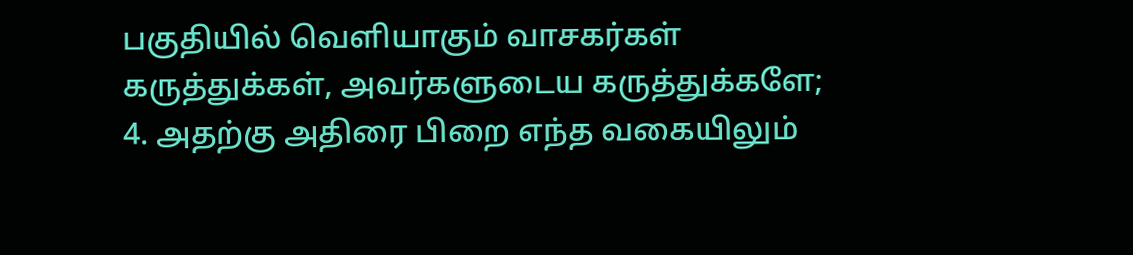பகுதியில் வெளியாகும் வாசகர்கள் கருத்துக்கள், அவர்களுடைய கருத்துக்களே;
4. அதற்கு அதிரை பிறை எந்த வகையிலும்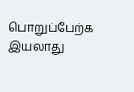பொறுப்பேற்க இயலாது